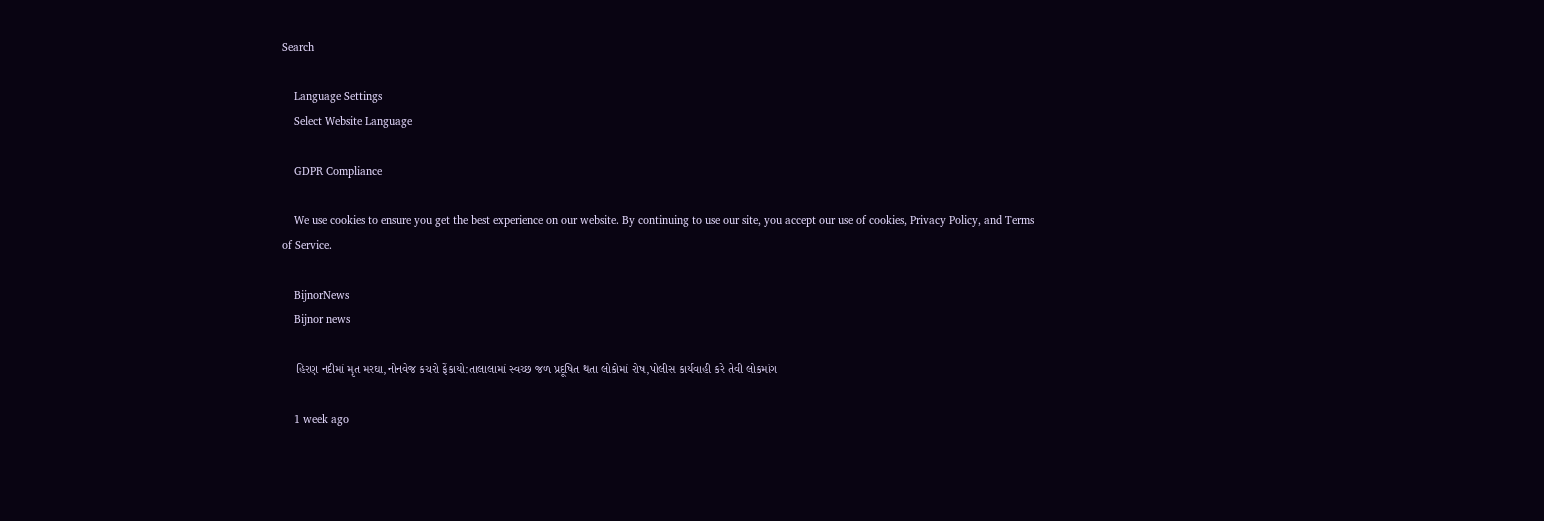Search

    Language Settings
    Select Website Language

    GDPR Compliance

    We use cookies to ensure you get the best experience on our website. By continuing to use our site, you accept our use of cookies, Privacy Policy, and Terms of Service.

    BijnorNews
    Bijnor news

    હિરણ નદીમાં મૃત મરઘા,નોનવેજ કચરો ફેંકાયો:તાલાલામાં સ્વચ્છ જળ પ્રદૂષિત થતા લોકોમાં રોષ,પોલીસ કાર્યવાહી કરે તેવી લોકમાંગ

    1 week ago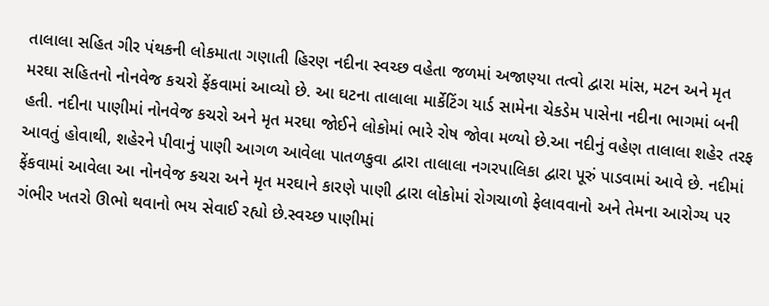તાલાલા સહિત ગીર પંથકની લોકમાતા ગણાતી હિરણ નદીના સ્વચ્છ વહેતા જળમાં અજાણ્યા તત્વો દ્વારા માંસ, મટન અને મૃત મરઘા સહિતનો નોનવેજ કચરો ફેંકવામાં આવ્યો છે. આ ઘટના તાલાલા માર્કેટિંગ યાર્ડ સામેના ચેકડેમ પાસેના નદીના ભાગમાં બની હતી. નદીના પાણીમાં નોનવેજ કચરો અને મૃત મરઘા જોઈને લોકોમાં ભારે રોષ જોવા મળ્યો છે.આ નદીનું વહેણ તાલાલા શહેર તરફ આવતું હોવાથી, શહેરને પીવાનું પાણી આગળ આવેલા પાતળકુવા દ્વારા તાલાલા નગરપાલિકા દ્વારા પૂરું પાડવામાં આવે છે. નદીમાં ફેંકવામાં આવેલા આ નોનવેજ કચરા અને મૃત મરઘાને કારણે પાણી દ્વારા લોકોમાં રોગચાળો ફેલાવવાનો અને તેમના આરોગ્ય પર ગંભીર ખતરો ઊભો થવાનો ભય સેવાઈ રહ્યો છે.સ્વચ્છ પાણીમાં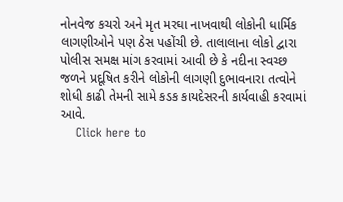નોનવેજ કચરો અને મૃત મરઘા નાખવાથી લોકોની ધાર્મિક લાગણીઓને પણ ઠેસ પહોંચી છે. તાલાલાના લોકો દ્વારા પોલીસ સમક્ષ માંગ કરવામાં આવી છે કે નદીના સ્વચ્છ જળને પ્રદૂષિત કરીને લોકોની લાગણી દુભાવનારા તત્વોને શોધી કાઢી તેમની સામે કડક કાયદેસરની કાર્યવાહી કરવામાં આવે.
    Click here to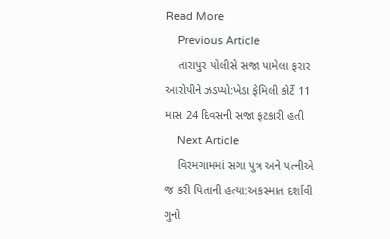Read More
    Previous Article
    તારાપુર પોલીસે સજા પામેલા ફરાર આરોપીને ઝડપ્યો:ખેડા ફેમિલી કોર્ટે 11 માસ 24 દિવસની સજા ફટકારી હતી
    Next Article
    વિરમગામમાં સગા પુત્ર અને પત્નીએ જ કરી પિતાની હત્યા:અકસ્માત દર્શાવી ગુનો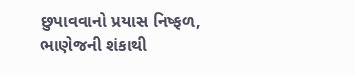છુપાવવાનો પ્રયાસ નિષ્ફળ, ભાણેજની શંકાથી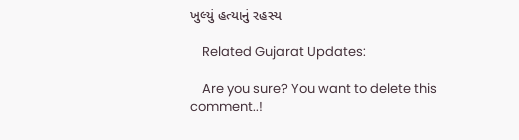ખુલ્યું હત્યાનું રહસ્ય

    Related Gujarat Updates:

    Are you sure? You want to delete this comment..!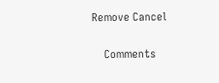Remove Cancel

    Comments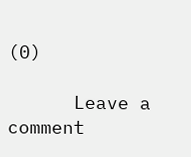(0)

      Leave a comment